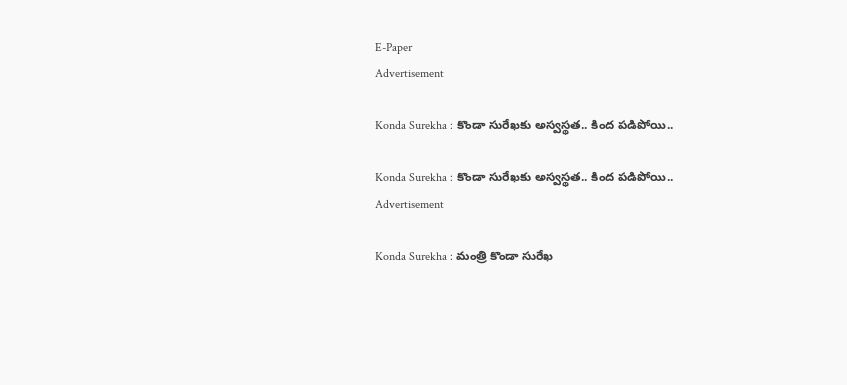E-Paper
Advertisement

Konda Surekha : కొండా సురేఖకు అస్వస్థత.. కింద పడిపోయి..

Konda Surekha : కొండా సురేఖకు అస్వస్థత.. కింద పడిపోయి..
Advertisement

Konda Surekha : మంత్రి కొండా సురేఖ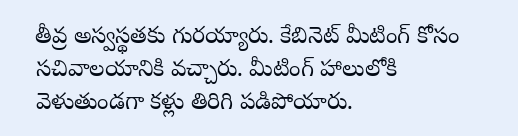తీవ్ర అస్వస్థతకు గురయ్యారు. కేబినెట్ మీటింగ్ కోసం సచివాలయానికి వచ్చారు. మీటింగ్ హాలులోకి వెళుతుండగా కళ్లు తిరిగి పడిపోయారు.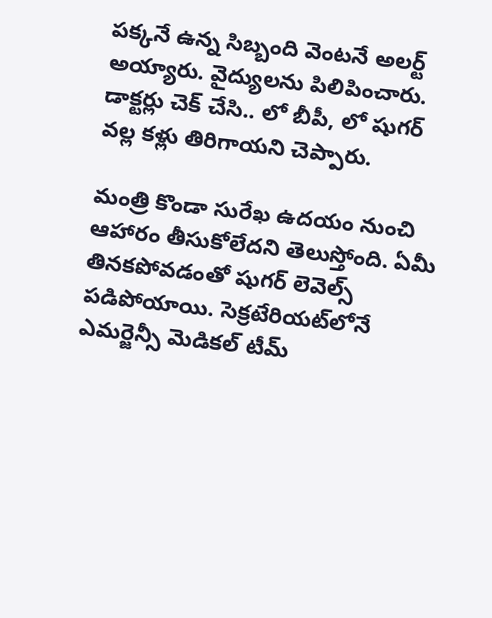పక్కనే ఉన్న సిబ్బంది వెంటనే అలర్ట్ అయ్యారు. వైద్యులను పిలిపించారు. డాక్టర్లు చెక్ చేసి.. లో బీపీ, లో షుగర్ వల్ల కళ్లు తిరిగాయని చెప్పారు.

మంత్రి కొండా సురేఖ ఉదయం నుంచి ఆహారం తీసుకోలేదని తెలుస్తోంది. ఏమీ తినకపోవడంతో షుగర్ లెవెల్స్ పడిపోయాయి. సెక్రటేరియట్‌లోనే ఎమర్జెన్సీ మెడికల్ టీమ్‌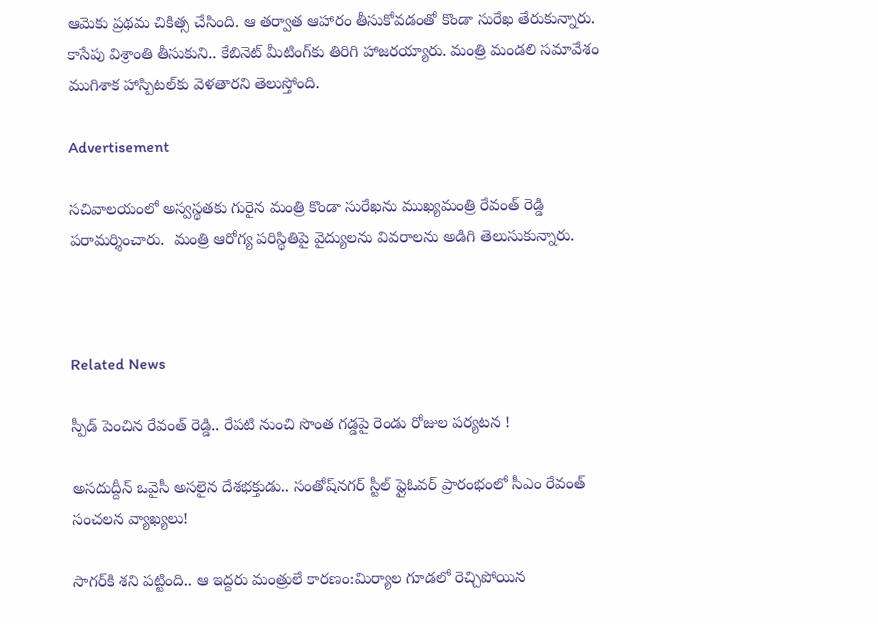ఆమెకు ప్రథమ చికిత్స చేసింది. ఆ తర్వాత ఆహారం తీసుకోవడంతో కొండా సురేఖ తేరుకున్నారు. కాసేపు విశ్రాంతి తీసుకుని.. కేబినెట్‌ మీటింగ్‌కు తిరిగి హాజరయ్యారు. మంత్రి మండలి సమావేశం ముగిశాక హాస్పిటల్‌కు వెళతారని తెలుస్తోంది.

Advertisement

సచివాలయంలో అస్వస్థతకు గురైన మంత్రి కొండా సురేఖను ముఖ్యమంత్రి రేవంత్ రెడ్డి పరామర్శించారు.  మంత్రి ఆరోగ్య పరిస్థితిపై వైద్యులను వివరాలను అడిగి తెలుసుకున్నారు.



Related News

స్పీడ్ పెంచిన రేవంత్ రెడ్డి.. రేపటి నుంచి సొంత గడ్డపై రెండు రోజుల పర్యటన !

అసదుద్దీన్ ఒవైసీ అసలైన దేశభక్తుడు.. సంతోష్‌నగర్ స్టీల్ ఫ్లైఓవర్ ప్రారంభంలో సీఎం రేవంత్ సంచలన వ్యాఖ్యలు!

సాగర్‌కి శని పట్టింది.. ఆ ఇద్దరు మంత్రులే కారణం:మిర్యాల గూడలో రెచ్చిపోయిన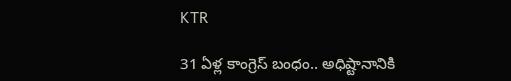KTR

31 ఏళ్ల కాంగ్రెస్ బంధం.. అధిష్టానానికి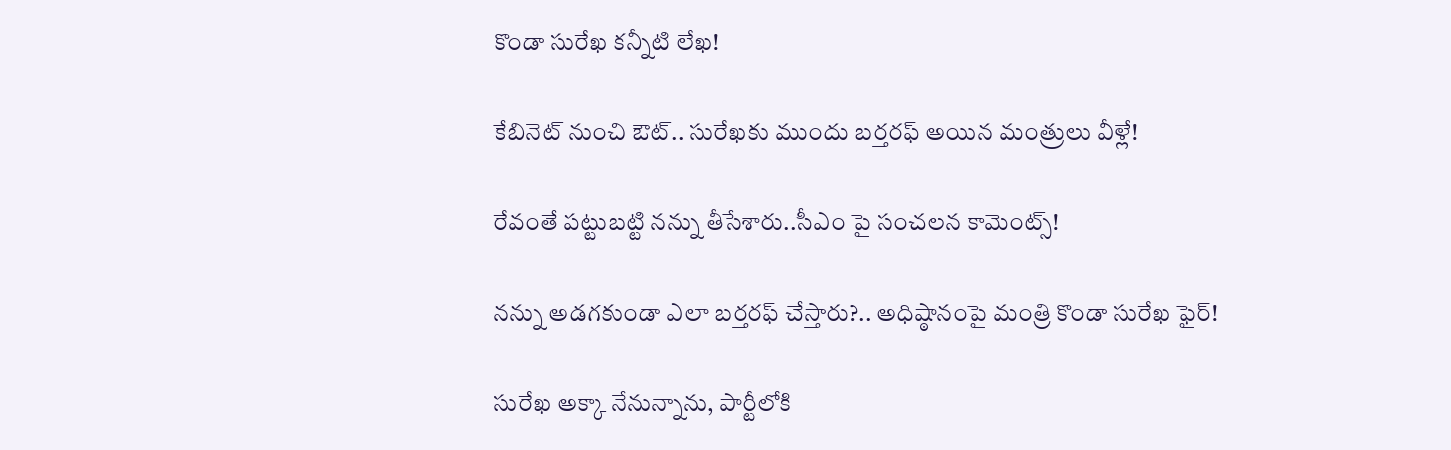కొండా సురేఖ కన్నీటి లేఖ!

కేబినెట్ నుంచి ఔట్.. సురేఖకు ముందు బర్తరఫ్ అయిన మంత్రులు వీళ్లే!

రేవంతే పట్టుబట్టి నన్ను తీసేశారు..సీఎం పై సంచలన కామెంట్స్!

నన్ను అడగకుండా ఎలా బర్తరఫ్ చేస్తారు?.. అధిష్ఠానంపై మంత్రి కొండా సురేఖ ఫైర్!

సురేఖ అక్కా నేనున్నాను, పార్టీలోకి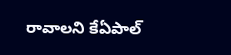రావాలని కేఏపాల్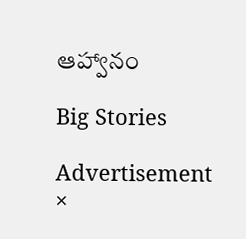ఆహ్వానం

Big Stories

Advertisement
×